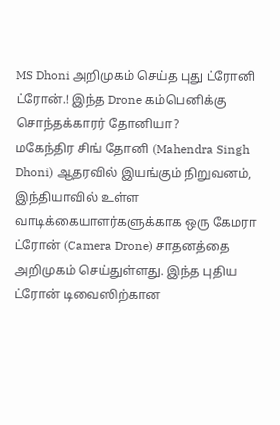MS Dhoni அறிமுகம் செய்த புது ட்ரோனி ட்ரோன்.! இந்த Drone கம்பெனிக்கு சொந்தக்காரர் தோனியா?
மகேந்திர சிங் தோனி (Mahendra Singh Dhoni) ஆதரவில் இயங்கும் நிறுவனம், இந்தியாவில் உள்ள வாடிக்கையாளர்களுக்காக ஒரு கேமரா ட்ரோன் (Camera Drone) சாதனத்தை அறிமுகம் செய்துள்ளது. இந்த புதிய ட்ரோன் டிவைஸிற்கான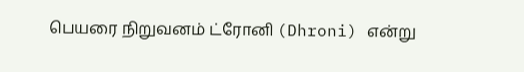பெயரை நிறுவனம் ட்ரோனி (Dhroni) என்று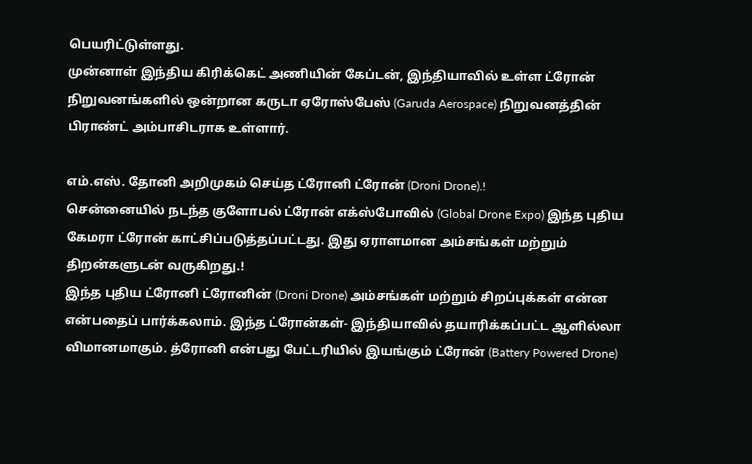பெயரிட்டுள்ளது.
முன்னாள் இந்திய கிரிக்கெட் அணியின் கேப்டன், இந்தியாவில் உள்ள ட்ரோன் நிறுவனங்களில் ஒன்றான கருடா ஏரோஸ்பேஸ் (Garuda Aerospace) நிறுவனத்தின் பிராண்ட் அம்பாசிடராக உள்ளார்.

எம்.எஸ். தோனி அறிமுகம் செய்த ட்ரோனி ட்ரோன் (Droni Drone).!
சென்னையில் நடந்த குளோபல் ட்ரோன் எக்ஸ்போவில் (Global Drone Expo) இந்த புதிய கேமரா ட்ரோன் காட்சிப்படுத்தப்பட்டது. இது ஏராளமான அம்சங்கள் மற்றும் திறன்களுடன் வருகிறது.!
இந்த புதிய ட்ரோனி ட்ரோனின் (Droni Drone) அம்சங்கள் மற்றும் சிறப்புக்கள் என்ன என்பதைப் பார்க்கலாம். இந்த ட்ரோன்கள்- இந்தியாவில் தயாரிக்கப்பட்ட ஆளில்லா விமானமாகும். த்ரோனி என்பது பேட்டரியில் இயங்கும் ட்ரோன் (Battery Powered Drone)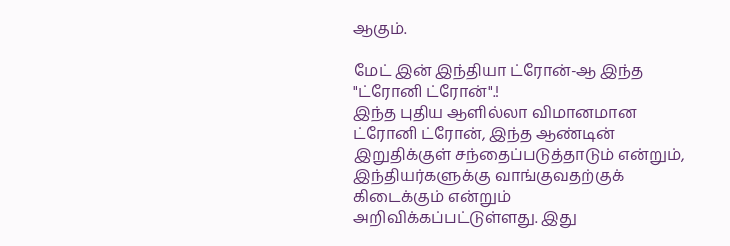ஆகும்.

மேட் இன் இந்தியா ட்ரோன்-ஆ இந்த "ட்ரோனி ட்ரோன்".!
இந்த புதிய ஆளில்லா விமானமான ட்ரோனி ட்ரோன், இந்த ஆண்டின் இறுதிக்குள் சந்தைப்படுத்தாடும் என்றும், இந்தியர்களுக்கு வாங்குவதற்குக் கிடைக்கும் என்றும் அறிவிக்கப்பட்டுள்ளது. இது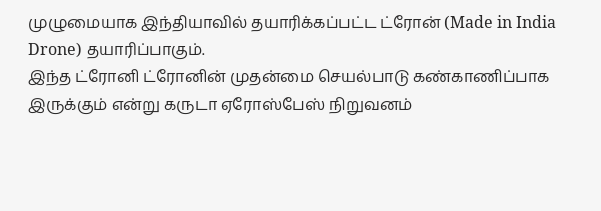முழுமையாக இந்தியாவில் தயாரிக்கப்பட்ட ட்ரோன் (Made in India Drone) தயாரிப்பாகும்.
இந்த ட்ரோனி ட்ரோனின் முதன்மை செயல்பாடு கண்காணிப்பாக இருக்கும் என்று கருடா ஏரோஸ்பேஸ் நிறுவனம்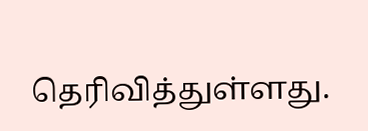தெரிவித்துள்ளது.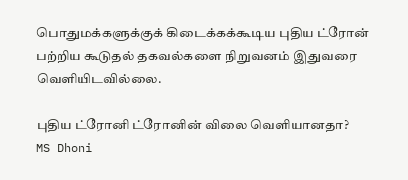பொதுமக்களுக்குக் கிடைக்கக்கூடிய புதிய ட்ரோன் பற்றிய கூடுதல் தகவல்களை நிறுவனம் இதுவரை வெளியிடவில்லை.

புதிய ட்ரோனி ட்ரோனின் விலை வெளியானதா?
MS Dhoni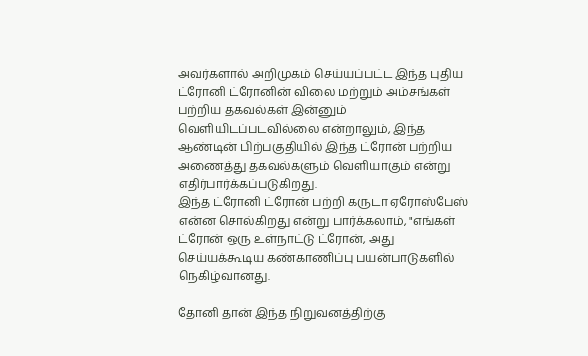அவர்களால் அறிமுகம் செய்யப்பட்ட இந்த புதிய ட்ரோனி ட்ரோனின் விலை மற்றும் அம்சங்கள் பற்றிய தகவல்கள் இன்னும் வெளியிடப்படவில்லை என்றாலும், இந்த ஆண்டின் பிற்பகுதியில் இந்த ட்ரோன் பற்றிய அணைத்து தகவல்களும் வெளியாகும் என்று எதிர்பார்க்கப்படுகிறது.
இந்த ட்ரோனி ட்ரோன் பற்றி கருடா ஏரோஸ்பேஸ் என்ன சொல்கிறது என்று பார்க்கலாம், "எங்கள் ட்ரோன் ஒரு உள்நாட்டு ட்ரோன், அது செய்யக்கூடிய கண்காணிப்பு பயன்பாடுகளில் நெகிழ்வானது.

தோனி தான் இந்த நிறுவனத்திற்கு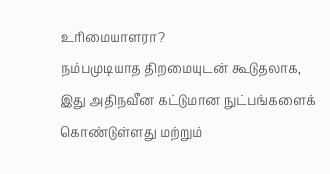உரிமையாளரா?
நம்பமுடியாத திறமையுடன் கூடுதலாக, இது அதிநவீன கட்டுமான நுட்பங்களைக் கொண்டுள்ளது மற்றும்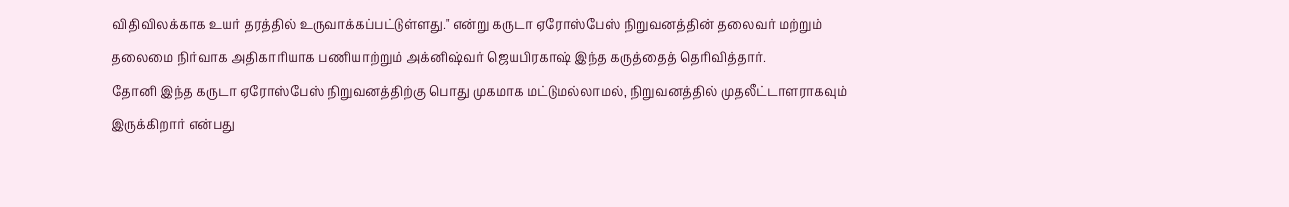விதிவிலக்காக உயர் தரத்தில் உருவாக்கப்பட்டுள்ளது." என்று கருடா ஏரோஸ்பேஸ் நிறுவனத்தின் தலைவர் மற்றும் தலைமை நிர்வாக அதிகாரியாக பணியாற்றும் அக்னிஷ்வர் ஜெயபிரகாஷ் இந்த கருத்தைத் தெரிவித்தார்.
தோனி இந்த கருடா ஏரோஸ்பேஸ் நிறுவனத்திற்கு பொது முகமாக மட்டுமல்லாமல், நிறுவனத்தில் முதலீட்டாளராகவும் இருக்கிறார் என்பது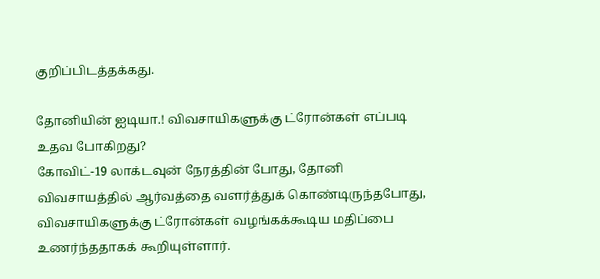குறிப்பிடத்தக்கது.

தோனியின் ஐடியா.! விவசாயிகளுக்கு ட்ரோன்கள் எப்படி உதவ போகிறது?
கோவிட்-19 லாக்டவுன் நேரத்தின் போது, தோனி விவசாயத்தில் ஆர்வத்தை வளர்த்துக் கொண்டிருந்தபோது, விவசாயிகளுக்கு ட்ரோன்கள் வழங்கக்கூடிய மதிப்பை உணர்ந்ததாகக் கூறியுள்ளார்.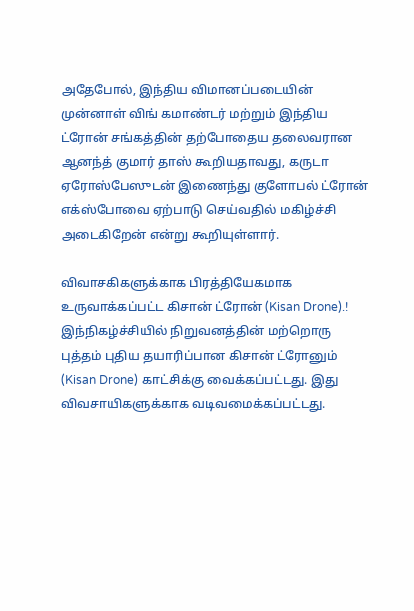அதேபோல், இந்திய விமானப்படையின் முன்னாள் விங் கமாண்டர் மற்றும் இந்திய ட்ரோன் சங்கத்தின் தற்போதைய தலைவரான ஆனந்த் குமார் தாஸ் கூறியதாவது, கருடா ஏரோஸ்பேஸுடன் இணைந்து குளோபல் ட்ரோன் எக்ஸ்போவை ஏற்பாடு செய்வதில் மகிழ்ச்சி அடைகிறேன் என்று கூறியுள்ளார்.

விவாசகிகளுக்காக பிரத்தியேகமாக உருவாக்கப்பட்ட கிசான் ட்ரோன் (Kisan Drone).!
இந்நிகழ்ச்சியில் நிறுவனத்தின் மற்றொரு புத்தம் புதிய தயாரிப்பான கிசான் ட்ரோனும் (Kisan Drone) காட்சிக்கு வைக்கப்பட்டது. இது விவசாயிகளுக்காக வடிவமைக்கப்பட்டது.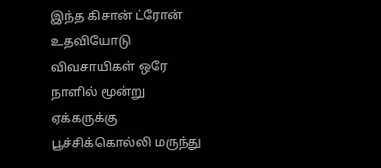இந்த கிசான் ட்ரோன் உதவியோடு விவசாயிகள் ஒரே நாளில் மூன்று ஏக்கருக்கு பூச்சிக்கொல்லி மருந்து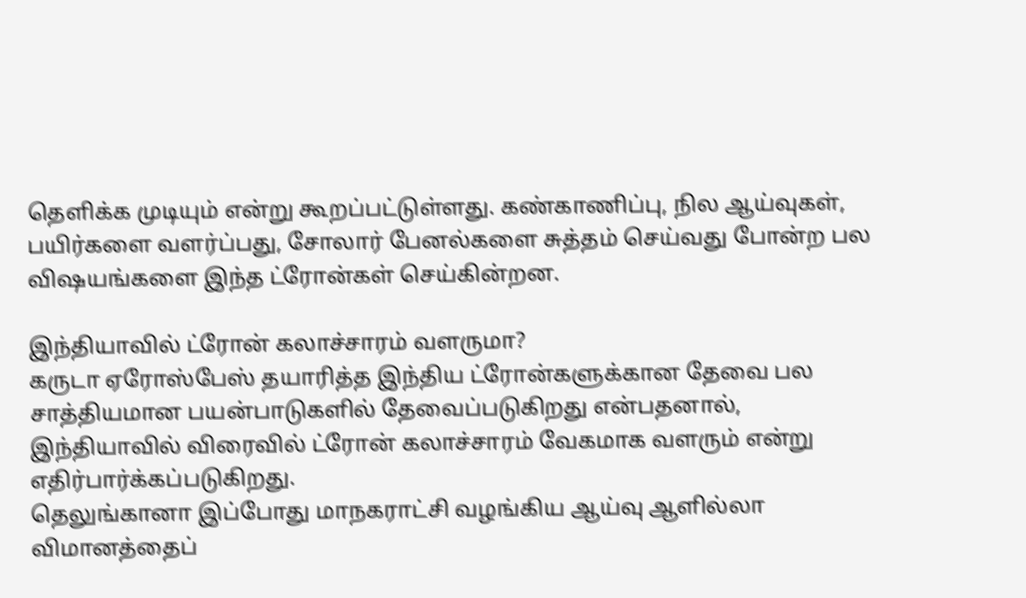தெளிக்க முடியும் என்று கூறப்பட்டுள்ளது. கண்காணிப்பு, நில ஆய்வுகள், பயிர்களை வளர்ப்பது, சோலார் பேனல்களை சுத்தம் செய்வது போன்ற பல விஷயங்களை இந்த ட்ரோன்கள் செய்கின்றன.

இந்தியாவில் ட்ரோன் கலாச்சாரம் வளருமா?
கருடா ஏரோஸ்பேஸ் தயாரித்த இந்திய ட்ரோன்களுக்கான தேவை பல சாத்தியமான பயன்பாடுகளில் தேவைப்படுகிறது என்பதனால், இந்தியாவில் விரைவில் ட்ரோன் கலாச்சாரம் வேகமாக வளரும் என்று எதிர்பார்க்கப்படுகிறது.
தெலுங்கானா இப்போது மாநகராட்சி வழங்கிய ஆய்வு ஆளில்லா விமானத்தைப்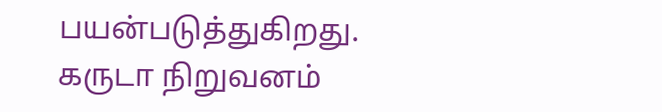பயன்படுத்துகிறது. கருடா நிறுவனம்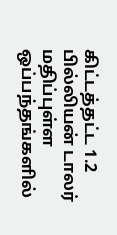கிட்டத்தட்ட 1.2 பில்லியன் டாலர் மதிப்புள்ள ஒப்பந்தங்களில்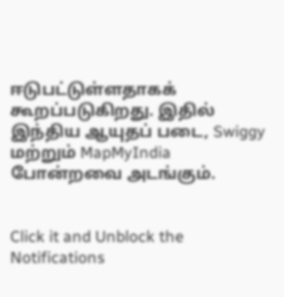ஈடுபட்டுள்ளதாகக் கூறப்படுகிறது. இதில் இந்திய ஆயுதப் படை, Swiggy மற்றும் MapMyIndia போன்றவை அடங்கும்.


Click it and Unblock the Notifications